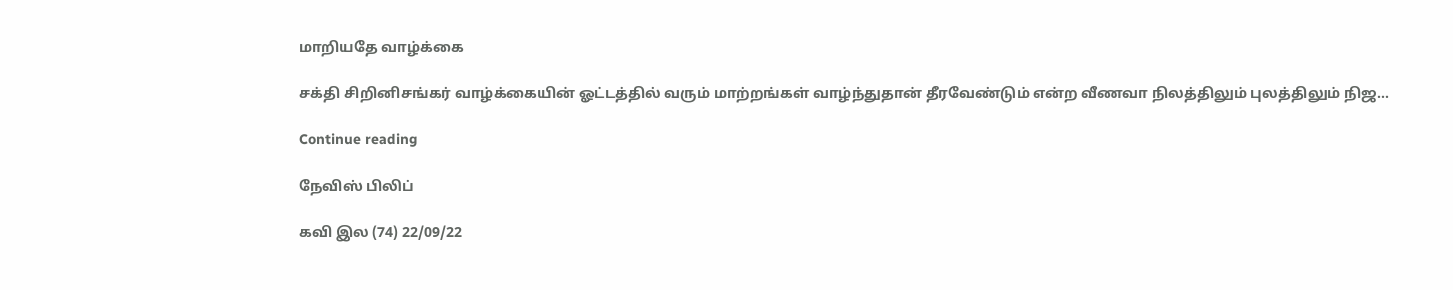மாறியதே வாழ்க்கை

சக்தி சிறினிசங்கர் வாழ்க்கையின் ஓட்டத்தில் வரும் மாற்றங்கள் வாழ்ந்துதான் தீரவேண்டும் என்ற வீணவா நிலத்திலும் புலத்திலும் நிஜ...

Continue reading

நேவிஸ் பிலிப்

கவி இல (74) 22/09/22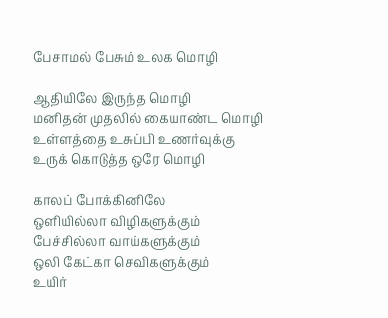பேசாமல் பேசும் உலக மொழி

ஆதியிலே இருந்த மொழி
மனிதன் முதலில் கையாண்ட மொழி
உள்ளத்தை உசுப்பி உணர்வுக்கு
உருக் கொடுத்த ஒரே மொழி

காலப் போக்கினிலே
ஒளியில்லா விழிகளுக்கும்
பேச்சில்லா வாய்களுக்கும்
ஒலி கேட்கா செவிகளுக்கும்
உயிர்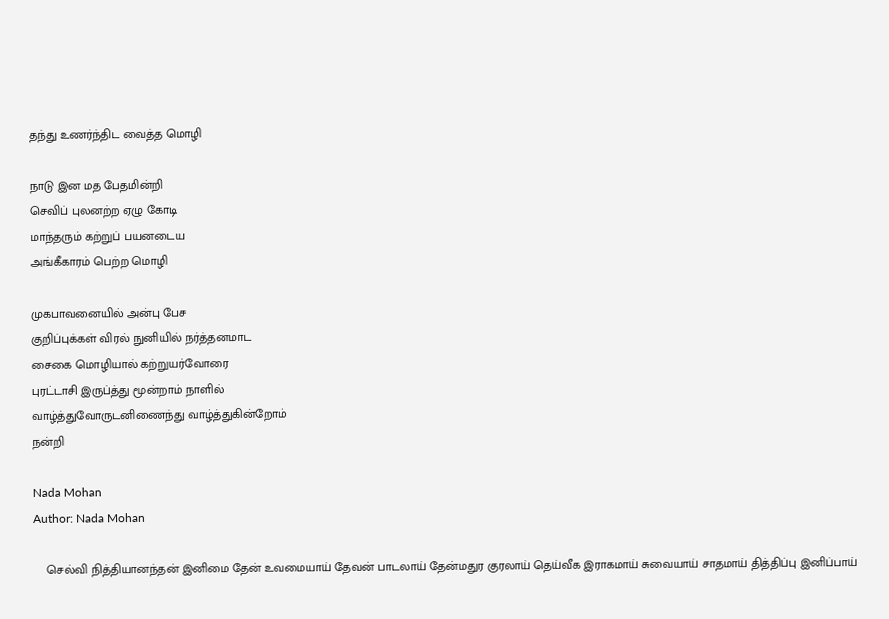தந்து உணர்ந்திட வைத்த மொழி

நாடு இன மத பேதமின்றி
செவிப் புலனற்ற ஏழு கோடி
மாந்தரும் கற்றுப் பயனடைய
அங்கீகாரம் பெற்ற மொழி

முகபாவனையில் அன்பு பேச
குறிப்புக்கள் விரல் நுனியில் நர்த்தனமாட
சைகை மொழியால் கற்றுயர்வோரை
புரட்டாசி இருப்த்து மூன்றாம் நாளில்
வாழ்த்துவோருடனிணைந்து வாழ்த்துகின்றோம்
நன்றி

Nada Mohan
Author: Nada Mohan

    செல்வி நித்தியானந்தன் இனிமை தேன் உவமையாய் தேவன் பாடலாய் தேன்மதுர குரலாய் தெய்வீக இராகமாய் சுவையாய் சாதமாய் தித்திப்பு இனிப்பாய்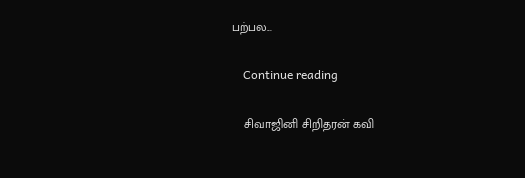பற்பல...

    Continue reading

    சிவாஜினி சிறிதரன் கவி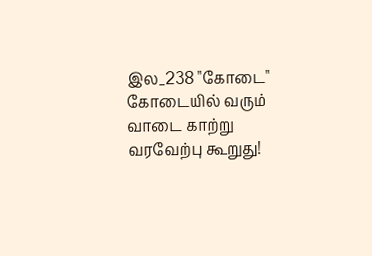இல_238 "கோடை" கோடையில் வரும் வாடை காற்று வரவேற்பு கூறுது!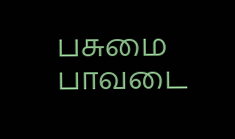பசுமை பாவடை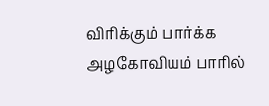விரிக்கும் பார்க்க அழகோவியம் பாரில்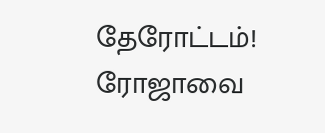தேரோட்டம்! ரோஜாவை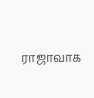ராஜாவாக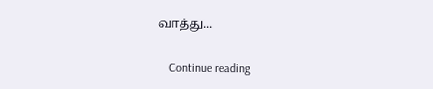வாத்து...

    Continue reading